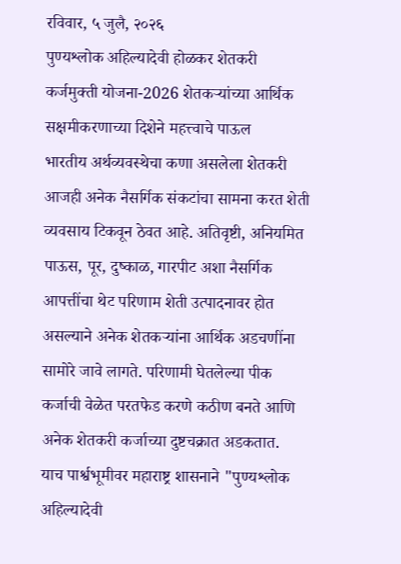रविवार, ५ जुलै, २०२६
पुण्यश्लोक अहिल्यादेवी होळकर शेतकरी कर्जमुक्ती योजना-2026 शेतकऱ्यांच्या आर्थिक सक्षमीकरणाच्या दिशेने महत्त्वाचे पाऊल
भारतीय अर्थव्यवस्थेचा कणा असलेला शेतकरी आजही अनेक नैसर्गिक संकटांचा सामना करत शेती व्यवसाय टिकवून ठेवत आहे. अतिवृष्टी, अनियमित पाऊस, पूर, दुष्काळ, गारपीट अशा नैसर्गिक आपत्तींचा थेट परिणाम शेती उत्पादनावर होत असल्याने अनेक शेतकऱ्यांना आर्थिक अडचणींना सामोरे जावे लागते. परिणामी घेतलेल्या पीक कर्जाची वेळेत परतफेड करणे कठीण बनते आणि अनेक शेतकरी कर्जाच्या दुष्टचक्रात अडकतात.
याच पार्श्वभूमीवर महाराष्ट्र शासनाने "पुण्यश्लोक अहिल्यादेवी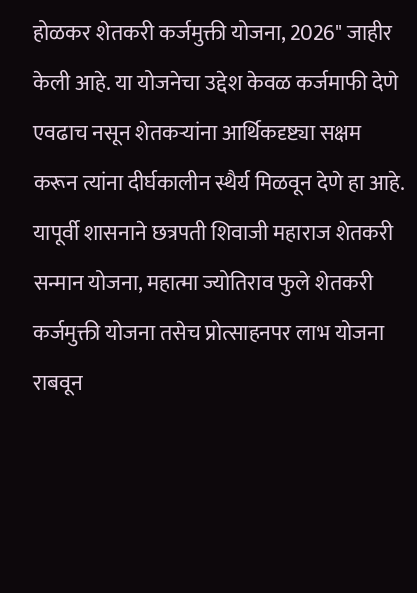होळकर शेतकरी कर्जमुक्ती योजना, 2026" जाहीर केली आहे. या योजनेचा उद्देश केवळ कर्जमाफी देणे एवढाच नसून शेतकऱ्यांना आर्थिकदृष्ट्या सक्षम करून त्यांना दीर्घकालीन स्थैर्य मिळवून देणे हा आहे.
यापूर्वी शासनाने छत्रपती शिवाजी महाराज शेतकरी सन्मान योजना, महात्मा ज्योतिराव फुले शेतकरी कर्जमुक्ती योजना तसेच प्रोत्साहनपर लाभ योजना राबवून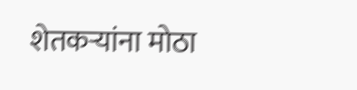शेतकऱ्यांना मोठा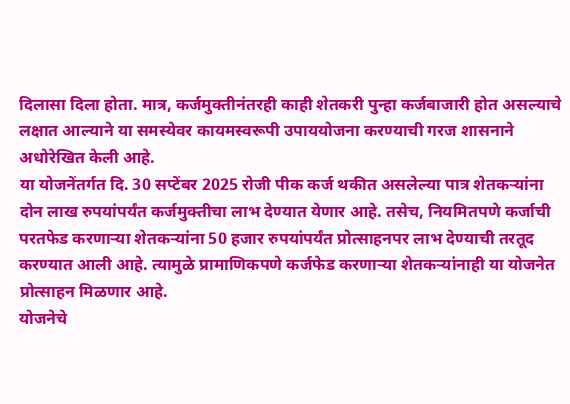दिलासा दिला होता. मात्र, कर्जमुक्तीनंतरही काही शेतकरी पुन्हा कर्जबाजारी होत असल्याचे लक्षात आल्याने या समस्येवर कायमस्वरूपी उपाययोजना करण्याची गरज शासनाने अधोरेखित केली आहे.
या योजनेंतर्गत दि. 30 सप्टेंबर 2025 रोजी पीक कर्ज थकीत असलेल्या पात्र शेतकऱ्यांना दोन लाख रुपयांपर्यंत कर्जमुक्तीचा लाभ देण्यात येणार आहे. तसेच, नियमितपणे कर्जाची परतफेड करणाऱ्या शेतकऱ्यांना 50 हजार रुपयांपर्यंत प्रोत्साहनपर लाभ देण्याची तरतूद करण्यात आली आहे. त्यामुळे प्रामाणिकपणे कर्जफेड करणाऱ्या शेतकऱ्यांनाही या योजनेत प्रोत्साहन मिळणार आहे.
योजनेचे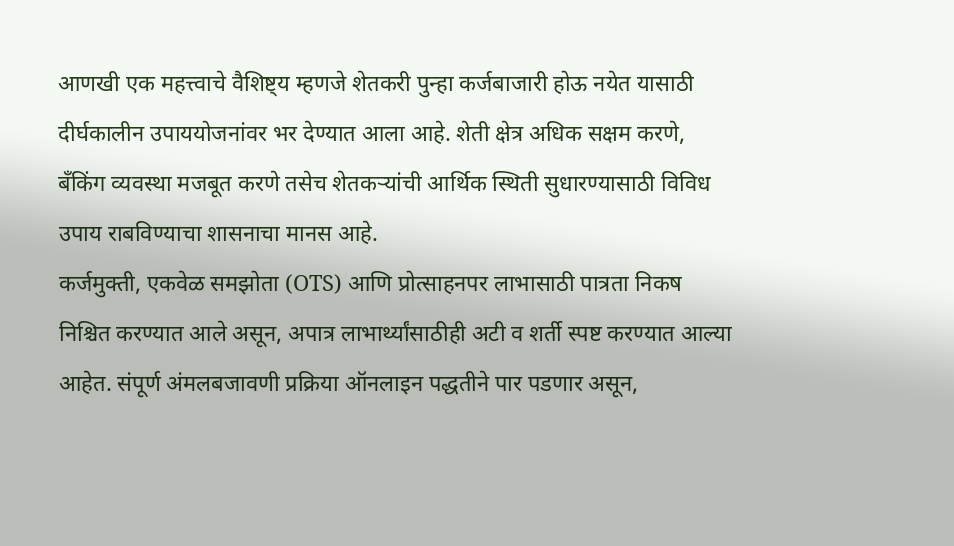आणखी एक महत्त्वाचे वैशिष्ट्य म्हणजे शेतकरी पुन्हा कर्जबाजारी होऊ नयेत यासाठी दीर्घकालीन उपाययोजनांवर भर देण्यात आला आहे. शेती क्षेत्र अधिक सक्षम करणे, बँकिंग व्यवस्था मजबूत करणे तसेच शेतकऱ्यांची आर्थिक स्थिती सुधारण्यासाठी विविध उपाय राबविण्याचा शासनाचा मानस आहे.
कर्जमुक्ती, एकवेळ समझोता (OTS) आणि प्रोत्साहनपर लाभासाठी पात्रता निकष निश्चित करण्यात आले असून, अपात्र लाभार्थ्यांसाठीही अटी व शर्ती स्पष्ट करण्यात आल्या आहेत. संपूर्ण अंमलबजावणी प्रक्रिया ऑनलाइन पद्धतीने पार पडणार असून,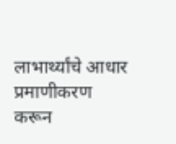लाभार्थ्यांचे आधार प्रमाणीकरण करून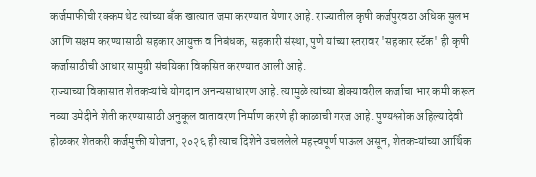कर्जमाफीची रक्कम थेट त्यांच्या बँक खात्यात जमा करण्यात येणार आहे. राज्यातील कृषी कर्जपुरवठा अधिक सुलभ आणि सक्षम करण्यासाठी सहकार आयुक्त व निबंधक, सहकारी संस्था, पुणे यांच्या स्तरावर 'सहकार स्टॅक' ही कृषी कर्जासाठीची आधार सामुग्री संचयिका विकसित करण्यात आली आहे.
राज्याच्या विकासात शेतकऱ्यांचे योगदान अनन्यसाधारण आहे. त्यामुळे त्यांच्या डोक्यावरील कर्जाचा भार कमी करून नव्या उमेदीने शेती करण्यासाठी अनुकूल वातावरण निर्माण करणे ही काळाची गरज आहे. पुण्यश्लोक अहिल्यादेवी होळकर शेतकरी कर्जमुक्ती योजना, २०२६ ही त्याच दिशेने उचललेले महत्त्वपूर्ण पाऊल असून, शेतकऱ्यांच्या आर्थिक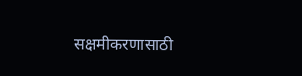सक्षमीकरणासाठी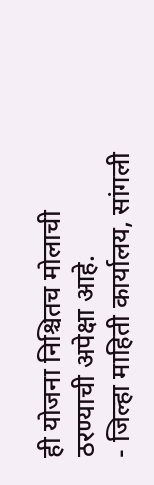ही योजना निश्चितच मोलाची ठरण्याची अपेक्षा आहे.
- जिल्हा माहिती कार्यालय, सांगली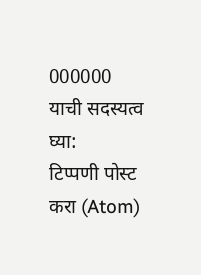000000
याची सदस्यत्व घ्या:
टिप्पणी पोस्ट करा (Atom)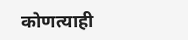कोणत्याही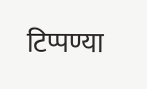टिप्पण्या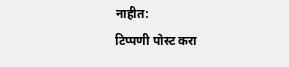नाहीत:
टिप्पणी पोस्ट करा